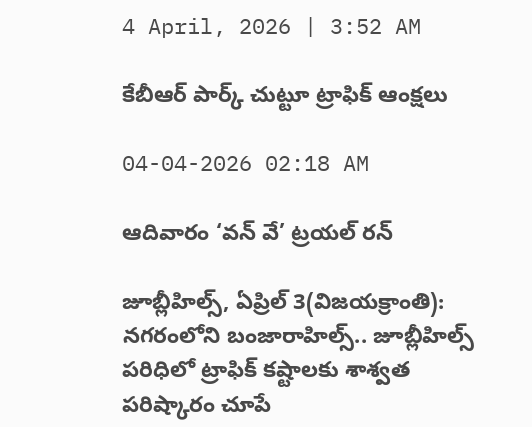4 April, 2026 | 3:52 AM

కేబీఆర్ పార్క్ చుట్టూ ట్రాఫిక్ ఆంక్షలు

04-04-2026 02:18 AM

ఆదివారం ‘వన్ వే’ ట్రయల్ రన్

జూబ్లీహిల్స్, ఏప్రిల్ 3(విజయక్రాంతి): నగరంలోని బంజారాహిల్స్.. జూబ్లీహిల్స్ పరిధిలో ట్రాఫిక్ కష్టాలకు శాశ్వత పరిష్కారం చూపే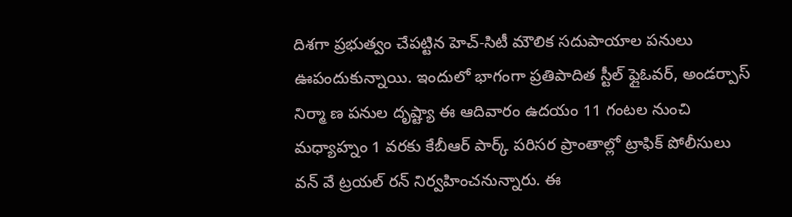దిశగా ప్రభుత్వం చేపట్టిన హెచ్-సిటీ మౌలిక సదుపాయాల పనులు ఊపందుకున్నాయి. ఇందులో భాగంగా ప్రతిపాదిత స్టీల్ ఫ్లైఓవర్, అండర్పాస్ నిర్మా ణ పనుల దృష్ట్యా ఈ ఆదివారం ఉదయం 11 గంటల నుంచి మధ్యాహ్నం 1 వరకు కేబీఆర్ పార్క్ పరిసర ప్రాంతాల్లో ట్రాఫిక్ పోలీసులు వన్ వే ట్రయల్ రన్ నిర్వహించనున్నారు. ఈ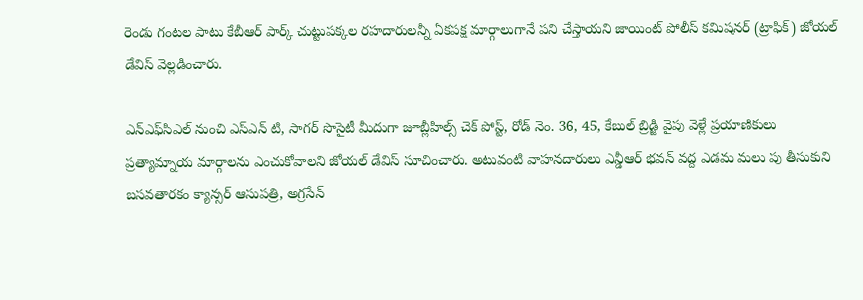రెండు గంటల పాటు కేబీఆర్ పార్క్ చుట్టుపక్కల రహదారులన్నీ ఏకపక్ష మార్గాలుగానే పని చేస్తాయని జాయింట్ పోలీస్ కమిషనర్ (ట్రాఫిక్) జోయల్ డేవిస్ వెల్లడించారు.

ఎన్‌ఎఫ్‌సిఎల్ నుంచి ఎస్‌ఎన్ టి, సాగర్ సొసైటీ మీదుగా జూబ్లీహిల్స్ చెక్ పోస్ట్, రోడ్ నెం. 36, 45, కేబుల్ బ్రిడ్జి వైపు వెళ్లే ప్రయాణికులు ప్రత్యామ్నాయ మార్గాలను ఎంచుకోవాలని జోయల్ డేవిస్ సూచించారు. అటువంటి వాహనదారులు ఎన్డీఆర్ భవన్ వద్ద ఎడమ మలు పు తీసుకుని బసవతారకం క్యాన్సర్ ఆసుపత్రి, అగ్రసేన్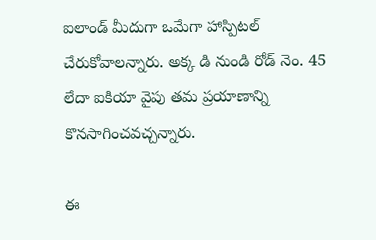ఐలాండ్ మీదుగా ఒమేగా హాస్పిటల్ చేరుకోవాలన్నారు. అక్క డి నుండి రోడ్ నెం. 45 లేదా ఐకియా వైపు తమ ప్రయాణాన్ని కొనసాగించవచ్చన్నారు.

ఈ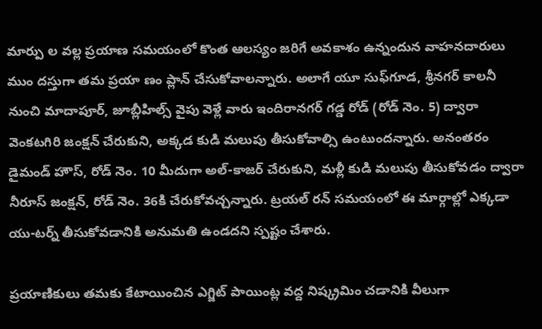మార్పు ల వల్ల ప్రయాణ సమయంలో కొంత ఆలస్యం జరిగే అవకాశం ఉన్నందున వాహనదారులు ముం దస్తుగా తమ ప్రయా ణం ప్లాన్ చేసుకోవాలన్నారు. అలాగే యూ సుఫ్‌గూడ, శ్రీనగర్ కాలనీ నుంచి మాదాపూర్, జూబ్లీహిల్స్ వైపు వెళ్లే వారు ఇందిరానగర్ గడ్డ రోడ్ (రోడ్ నెం. 5) ద్వారా వెంకటగిరి జంక్షన్ చేరుకుని, అక్కడ కుడి మలుపు తీసుకోవాల్సి ఉంటుందన్నారు. అనంతరం డైమండ్ హౌస్, రోడ్ నెం. 10 మీదుగా అల్-కాజర్ చేరుకుని, మళ్లీ కుడి మలుపు తీసుకోవడం ద్వారా నీరూస్ జంక్షన్, రోడ్ నెం. 36కి చేరుకోవచ్చన్నారు. ట్రయల్ రన్ సమయంలో ఈ మార్గాల్లో ఎక్కడా యు-టర్న్ తీసుకోవడానికి అనుమతి ఉండదని స్పష్టం చేశారు.

ప్రయాణికులు తమకు కేటాయించిన ఎగ్జిట్ పాయింట్ల వద్ద నిష్క్రమిం చడానికి వీలుగా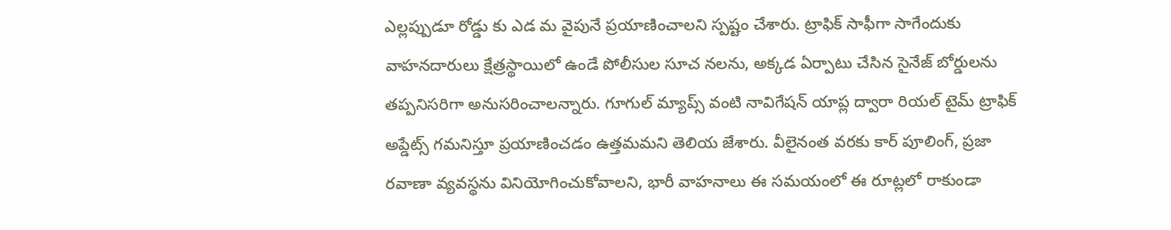ఎల్లప్పుడూ రోడ్డు కు ఎడ మ వైపునే ప్రయాణించాలని స్పష్టం చేశారు. ట్రాఫిక్ సాఫీగా సాగేందుకు వాహనదారులు క్షేత్రస్థాయిలో ఉండే పోలీసుల సూచ నలను, అక్కడ ఏర్పాటు చేసిన సైనేజ్ బోర్డులను తప్పనిసరిగా అనుసరించాలన్నారు. గూగుల్ మ్యాప్స్ వంటి నావిగేషన్ యాప్ల ద్వారా రియల్ టైమ్ ట్రాఫిక్ అప్డేట్స్ గమనిస్తూ ప్రయాణించడం ఉత్తమమని తెలియ జేశారు. వీలైనంత వరకు కార్ పూలింగ్, ప్రజా రవాణా వ్యవస్థను వినియోగించుకోవాలని, భారీ వాహనాలు ఈ సమయంలో ఈ రూట్లలో రాకుండా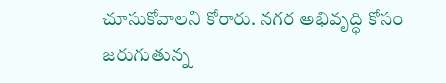చూసుకోవాలని కోరారు. నగర అభివృద్ధి కోసం జరుగుతున్న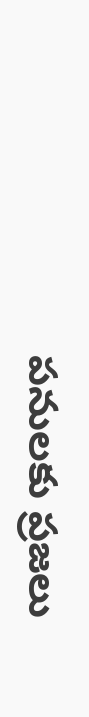పనులకు ప్రజలు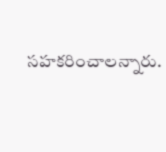సహకరించాలన్నారు.